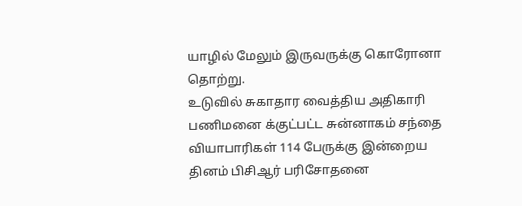யாழில் மேலும் இருவருக்கு கொரோனா தொற்று.
உடுவில் சுகாதார வைத்திய அதிகாரி பணிமனை க்குட்பட்ட சுன்னாகம் சந்தை வியாபாரிகள் 114 பேருக்கு இன்றைய தினம் பிசிஆர் பரிசோதனை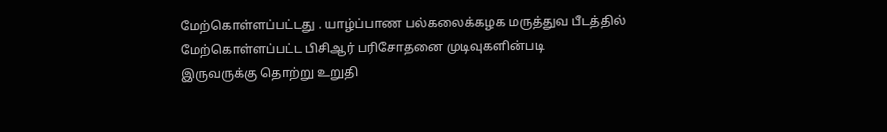மேற்கொள்ளப்பட்டது . யாழ்ப்பாண பல்கலைக்கழக மருத்துவ பீடத்தில் மேற்கொள்ளப்பட்ட பிசிஆர் பரிசோதனை முடிவுகளின்படி
இருவருக்கு தொற்று உறுதி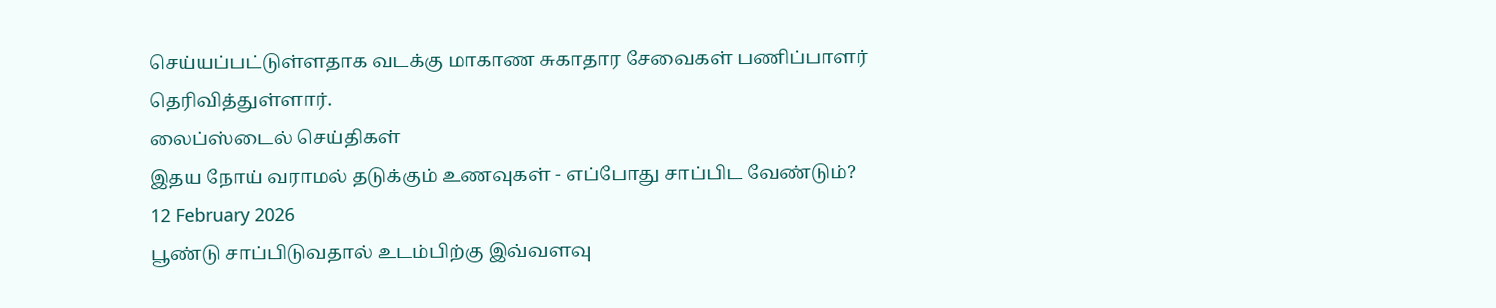செய்யப்பட்டுள்ளதாக வடக்கு மாகாண சுகாதார சேவைகள் பணிப்பாளர் தெரிவித்துள்ளார்.
லைப்ஸ்டைல் செய்திகள்
இதய நோய் வராமல் தடுக்கும் உணவுகள் - எப்போது சாப்பிட வேண்டும்?
12 February 2026
பூண்டு சாப்பிடுவதால் உடம்பிற்கு இவ்வளவு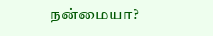நன்மையா?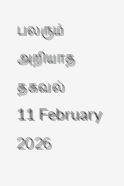பலரும் அறியாத தகவல்
11 February 2026